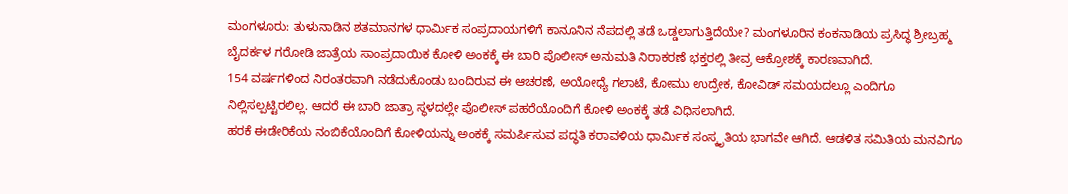ಮಂಗಳೂರು: ತುಳುನಾಡಿನ ಶತಮಾನಗಳ ಧಾರ್ಮಿಕ ಸಂಪ್ರದಾಯಗಳಿಗೆ ಕಾನೂನಿನ ನೆಪದಲ್ಲಿ ತಡೆ ಒಡ್ಡಲಾಗುತ್ತಿದೆಯೇ? ಮಂಗಳೂರಿನ ಕಂಕನಾಡಿಯ ಪ್ರಸಿದ್ಧ ಶ್ರೀಬ್ರಹ್ಮ ಬೈದರ್ಕಳ ಗರೋಡಿ ಜಾತ್ರೆಯ ಸಾಂಪ್ರದಾಯಿಕ ಕೋಳಿ ಅಂಕಕ್ಕೆ ಈ ಬಾರಿ ಪೊಲೀಸ್ ಅನುಮತಿ ನಿರಾಕರಣೆ ಭಕ್ತರಲ್ಲಿ ತೀವ್ರ ಆಕ್ರೋಶಕ್ಕೆ ಕಾರಣವಾಗಿದೆ.
154 ವರ್ಷಗಳಿಂದ ನಿರಂತರವಾಗಿ ನಡೆದುಕೊಂಡು ಬಂದಿರುವ ಈ ಆಚರಣೆ, ಅಯೋಧ್ಯೆ ಗಲಾಟೆ, ಕೋಮು ಉದ್ರೇಕ, ಕೋವಿಡ್ ಸಮಯದಲ್ಲೂ ಎಂದಿಗೂ ನಿಲ್ಲಿಸಲ್ಪಟ್ಟಿರಲಿಲ್ಲ. ಆದರೆ ಈ ಬಾರಿ ಜಾತ್ರಾ ಸ್ಥಳದಲ್ಲೇ ಪೊಲೀಸ್ ಪಹರೆಯೊಂದಿಗೆ ಕೋಳಿ ಅಂಕಕ್ಕೆ ತಡೆ ವಿಧಿಸಲಾಗಿದೆ.
ಹರಕೆ ಈಡೇರಿಕೆಯ ನಂಬಿಕೆಯೊಂದಿಗೆ ಕೋಳಿಯನ್ನು ಅಂಕಕ್ಕೆ ಸಮರ್ಪಿಸುವ ಪದ್ಧತಿ ಕರಾವಳಿಯ ಧಾರ್ಮಿಕ ಸಂಸ್ಕೃತಿಯ ಭಾಗವೇ ಆಗಿದೆ. ಆಡಳಿತ ಸಮಿತಿಯ ಮನವಿಗೂ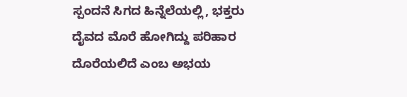ಸ್ಪಂದನೆ ಸಿಗದ ಹಿನ್ನೆಲೆಯಲ್ಲಿ, ಭಕ್ತರು ದೈವದ ಮೊರೆ ಹೋಗಿದ್ದು ಪರಿಹಾರ ದೊರೆಯಲಿದೆ ಎಂಬ ಅಭಯ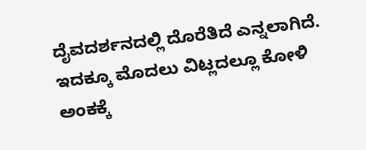ದೈವದರ್ಶನದಲ್ಲಿ ದೊರೆತಿದೆ ಎನ್ನಲಾಗಿದೆ.
ಇದಕ್ಕೂ ಮೊದಲು ವಿಟ್ಲದಲ್ಲೂ ಕೋಳಿ ಅಂಕಕ್ಕೆ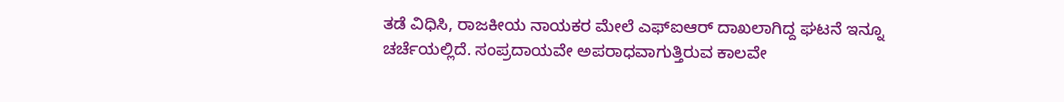ತಡೆ ವಿಧಿಸಿ, ರಾಜಕೀಯ ನಾಯಕರ ಮೇಲೆ ಎಫ್ಐಆರ್ ದಾಖಲಾಗಿದ್ದ ಘಟನೆ ಇನ್ನೂ ಚರ್ಚೆಯಲ್ಲಿದೆ. ಸಂಪ್ರದಾಯವೇ ಅಪರಾಧವಾಗುತ್ತಿರುವ ಕಾಲವೇ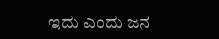ಇದು ಎಂದು ಜನ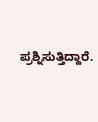ಪ್ರಶ್ನಿಸುತ್ತಿದ್ದಾರೆ.